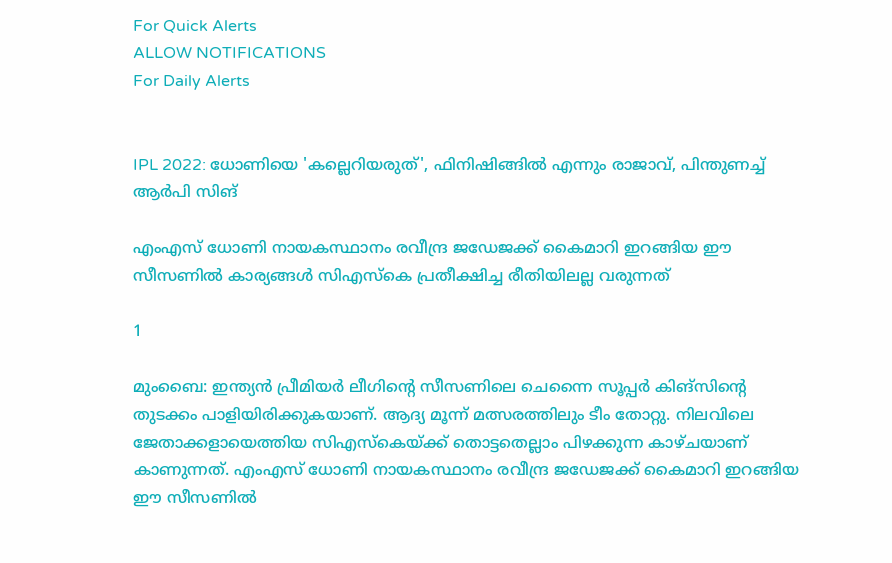For Quick Alerts
ALLOW NOTIFICATIONS
For Daily Alerts


IPL 2022: ധോണിയെ 'കല്ലെറിയരുത്', ഫിനിഷിങ്ങില്‍ എന്നും രാജാവ്, പിന്തുണച്ച് ആര്‍പി സിങ്

എംഎസ് ധോണി നായകസ്ഥാനം രവീന്ദ്ര ജഡേജക്ക് കൈമാറി ഇറങ്ങിയ ഈ സീസണില്‍ കാര്യങ്ങള്‍ സിഎസ്‌കെ പ്രതീക്ഷിച്ച രീതിയിലല്ല വരുന്നത്

1

മുംബൈ: ഇന്ത്യന്‍ പ്രീമിയര്‍ ലീഗിന്റെ സീസണിലെ ചെന്നൈ സൂപ്പര്‍ കിങ്‌സിന്റെ തുടക്കം പാളിയിരിക്കുകയാണ്. ആദ്യ മൂന്ന് മത്സരത്തിലും ടീം തോറ്റു. നിലവിലെ ജേതാക്കളായെത്തിയ സിഎസ്‌കെയ്ക്ക് തൊട്ടതെല്ലാം പിഴക്കുന്ന കാഴ്ചയാണ് കാണുന്നത്. എംഎസ് ധോണി നായകസ്ഥാനം രവീന്ദ്ര ജഡേജക്ക് കൈമാറി ഇറങ്ങിയ ഈ സീസണില്‍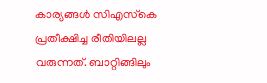കാര്യങ്ങള്‍ സിഎസ്‌കെ പ്രതീക്ഷിച്ച രീതിയിലല്ല വരുന്നത്. ബാറ്റിങ്ങിലും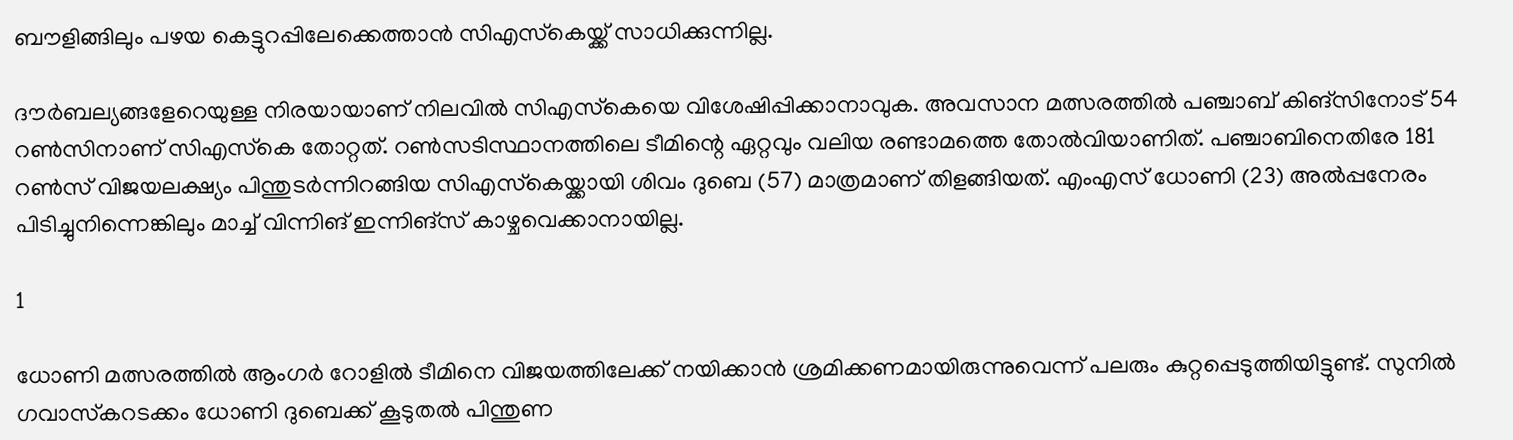ബൗളിങ്ങിലും പഴയ കെട്ടുറപ്പിലേക്കെത്താന്‍ സിഎസ്‌കെയ്ക്ക് സാധിക്കുന്നില്ല.

ദൗര്‍ബല്യങ്ങളേറെയുള്ള നിരയായാണ് നിലവില്‍ സിഎസ്‌കെയെ വിശേഷിപ്പിക്കാനാവുക. അവസാന മത്സരത്തില്‍ പഞ്ചാബ് കിങ്‌സിനോട് 54 റണ്‍സിനാണ് സിഎസ്‌കെ തോറ്റത്. റണ്‍സടിസ്ഥാനത്തിലെ ടീമിന്റെ ഏറ്റവും വലിയ രണ്ടാമത്തെ തോല്‍വിയാണിത്. പഞ്ചാബിനെതിരേ 181 റണ്‍സ് വിജയലക്ഷ്യം പിന്തുടര്‍ന്നിറങ്ങിയ സിഎസ്‌കെയ്ക്കായി ശിവം ദുബെ (57) മാത്രമാണ് തിളങ്ങിയത്. എംഎസ് ധോണി (23) അല്‍പ്പനേരം പിടിച്ചുനിന്നെങ്കിലും മാച്ച് വിന്നിങ് ഇന്നിങ്‌സ് കാഴ്ചവെക്കാനായില്ല.

1

ധോണി മത്സരത്തില്‍ ആംഗര്‍ റോളില്‍ ടീമിനെ വിജയത്തിലേക്ക് നയിക്കാന്‍ ശ്രമിക്കണമായിരുന്നുവെന്ന് പലരും കുറ്റപ്പെടുത്തിയിട്ടുണ്ട്. സുനില്‍ ഗവാസ്‌കറടക്കം ധോണി ദുബെക്ക് കൂടുതല്‍ പിന്തുണ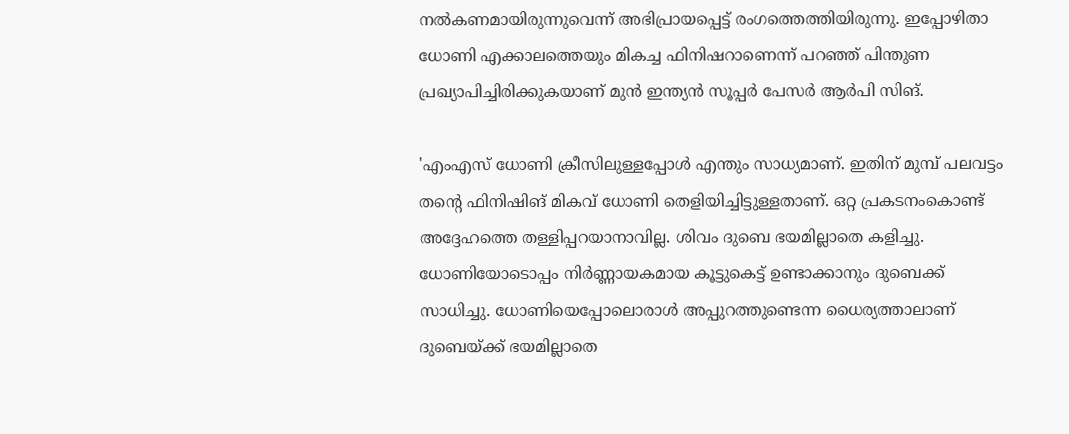നല്‍കണമായിരുന്നുവെന്ന് അഭിപ്രായപ്പെട്ട് രംഗത്തെത്തിയിരുന്നു. ഇപ്പോഴിതാ ധോണി എക്കാലത്തെയും മികച്ച ഫിനിഷറാണെന്ന് പറഞ്ഞ് പിന്തുണ പ്രഖ്യാപിച്ചിരിക്കുകയാണ് മുന്‍ ഇന്ത്യന്‍ സൂപ്പര്‍ പേസര്‍ ആര്‍പി സിങ്.

'എംഎസ് ധോണി ക്രീസിലുള്ളപ്പോള്‍ എന്തും സാധ്യമാണ്. ഇതിന് മുമ്പ് പലവട്ടം തന്റെ ഫിനിഷിങ് മികവ് ധോണി തെളിയിച്ചിട്ടുള്ളതാണ്. ഒറ്റ പ്രകടനംകൊണ്ട് അദ്ദേഹത്തെ തള്ളിപ്പറയാനാവില്ല. ശിവം ദുബെ ഭയമില്ലാതെ കളിച്ചു. ധോണിയോടൊപ്പം നിര്‍ണ്ണായകമായ കൂട്ടുകെട്ട് ഉണ്ടാക്കാനും ദുബെക്ക് സാധിച്ചു. ധോണിയെപ്പോലൊരാള്‍ അപ്പുറത്തുണ്ടെന്ന ധൈര്യത്താലാണ് ദുബെയ്ക്ക് ഭയമില്ലാതെ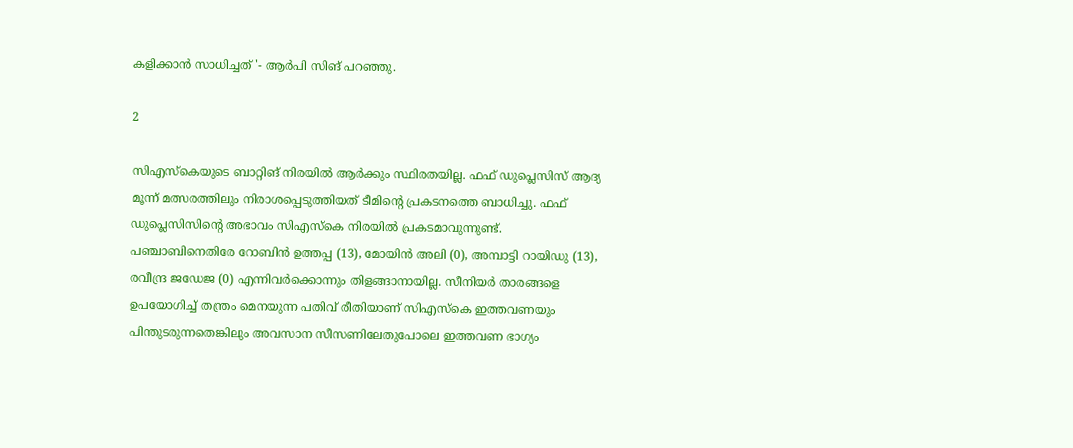കളിക്കാന്‍ സാധിച്ചത് '- ആര്‍പി സിങ് പറഞ്ഞു.

2

സിഎസ്‌കെയുടെ ബാറ്റിങ് നിരയില്‍ ആര്‍ക്കും സ്ഥിരതയില്ല. ഫഫ് ഡുപ്ലെസിസ് ആദ്യ മൂന്ന് മത്സരത്തിലും നിരാശപ്പെടുത്തിയത് ടീമിന്റെ പ്രകടനത്തെ ബാധിച്ചു. ഫഫ് ഡുപ്ലെസിസിന്റെ അഭാവം സിഎസ്‌കെ നിരയില്‍ പ്രകടമാവുന്നുണ്ട്. പഞ്ചാബിനെതിരേ റോബിന്‍ ഉത്തപ്പ (13), മോയിന്‍ അലി (0), അമ്പാട്ടി റായിഡു (13), രവീന്ദ്ര ജഡേജ (0) എന്നിവര്‍ക്കൊന്നും തിളങ്ങാനായില്ല. സീനിയര്‍ താരങ്ങളെ ഉപയോഗിച്ച് തന്ത്രം മെനയുന്ന പതിവ് രീതിയാണ് സിഎസ്‌കെ ഇത്തവണയും പിന്തുടരുന്നതെങ്കിലും അവസാന സീസണിലേതുപോലെ ഇത്തവണ ഭാഗ്യം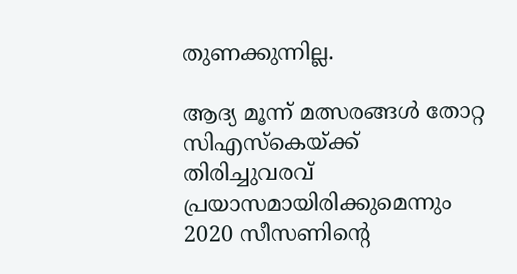തുണക്കുന്നില്ല.

ആദ്യ മൂന്ന് മത്സരങ്ങള്‍ തോറ്റ സിഎസ്‌കെയ്ക്ക് തിരിച്ചുവരവ് പ്രയാസമായിരിക്കുമെന്നും 2020 സീസണിന്റെ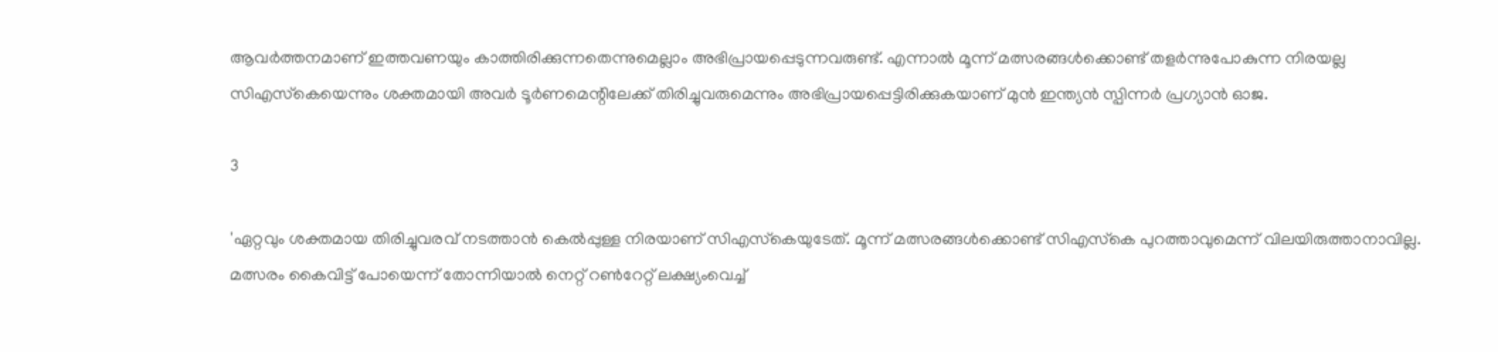ആവര്‍ത്തനമാണ് ഇത്തവണയും കാത്തിരിക്കുന്നതെന്നുമെല്ലാം അഭിപ്രായപ്പെടുന്നവരുണ്ട്. എന്നാല്‍ മൂന്ന് മത്സരങ്ങള്‍ക്കൊണ്ട് തളര്‍ന്നുപോകുന്ന നിരയല്ല സിഎസ്‌കെയെന്നും ശക്തമായി അവര്‍ ടൂര്‍ണമെന്റിലേക്ക് തിരിച്ചുവരുമെന്നും അഭിപ്രായപ്പെട്ടിരിക്കുകയാണ് മുന്‍ ഇന്ത്യന്‍ സ്പിന്നര്‍ പ്രഗ്യാന്‍ ഓജ.

3

'ഏറ്റവും ശക്തമായ തിരിച്ചുവരവ് നടത്താന്‍ കെല്‍പ്പുള്ള നിരയാണ് സിഎസ്‌കെയുടേത്. മൂന്ന് മത്സരങ്ങള്‍ക്കൊണ്ട് സിഎസ്‌കെ പുറത്താവുമെന്ന് വിലയിരുത്താനാവില്ല. മത്സരം കൈവിട്ട് പോയെന്ന് തോന്നിയാല്‍ നെറ്റ് റണ്‍റേറ്റ് ലക്ഷ്യംവെച്ച്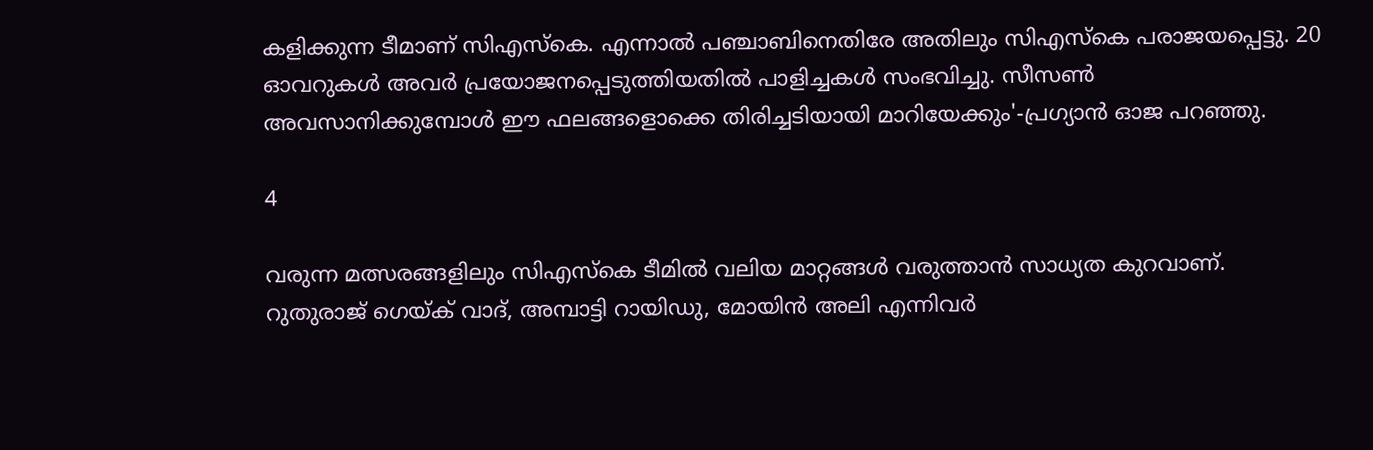കളിക്കുന്ന ടീമാണ് സിഎസ്‌കെ. എന്നാല്‍ പഞ്ചാബിനെതിരേ അതിലും സിഎസ്‌കെ പരാജയപ്പെട്ടു. 20 ഓവറുകള്‍ അവര്‍ പ്രയോജനപ്പെടുത്തിയതില്‍ പാളിച്ചകള്‍ സംഭവിച്ചു. സീസണ്‍ അവസാനിക്കുമ്പോള്‍ ഈ ഫലങ്ങളൊക്കെ തിരിച്ചടിയായി മാറിയേക്കും'-പ്രഗ്യാന്‍ ഓജ പറഞ്ഞു.

4

വരുന്ന മത്സരങ്ങളിലും സിഎസ്‌കെ ടീമില്‍ വലിയ മാറ്റങ്ങള്‍ വരുത്താന്‍ സാധ്യത കുറവാണ്. റുതുരാജ് ഗെയ്ക് വാദ്, അമ്പാട്ടി റായിഡു, മോയിന്‍ അലി എന്നിവര്‍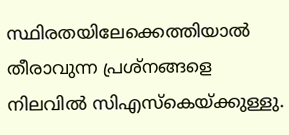സ്ഥിരതയിലേക്കെത്തിയാല്‍ തീരാവുന്ന പ്രശ്‌നങ്ങളെ നിലവില്‍ സിഎസ്‌കെയ്ക്കുള്ളു.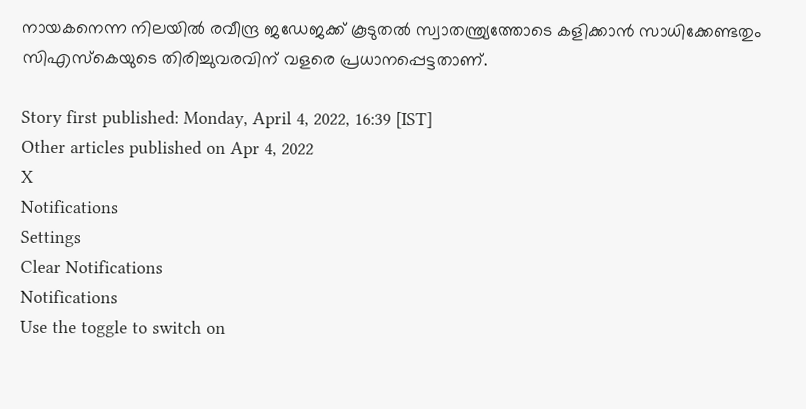നായകനെന്ന നിലയില്‍ രവീന്ദ്ര ജഡേജക്ക് കൂടുതല്‍ സ്വാതന്ത്ര്യത്തോടെ കളിക്കാന്‍ സാധിക്കേണ്ടതും സിഎസ്‌കെയുടെ തിരിച്ചുവരവിന് വളരെ പ്രധാനപ്പെട്ടതാണ്.

Story first published: Monday, April 4, 2022, 16:39 [IST]
Other articles published on Apr 4, 2022
X
Notifications
Settings
Clear Notifications
Notifications
Use the toggle to switch on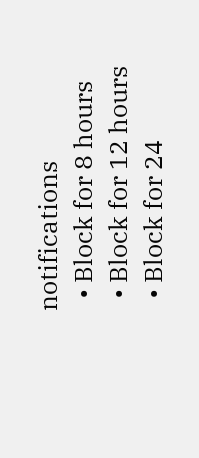notifications
  • Block for 8 hours
  • Block for 12 hours
  • Block for 24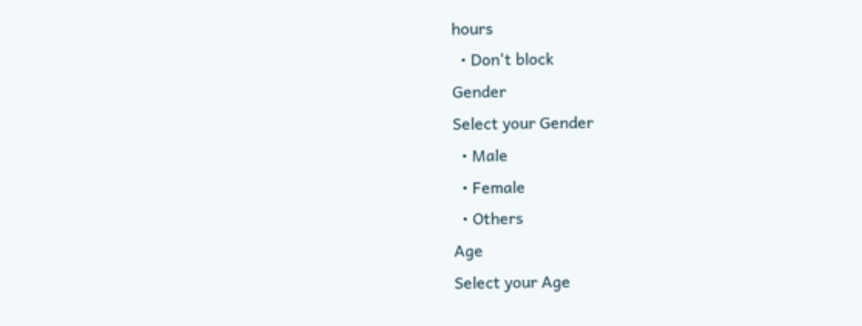hours
  • Don't block
Gender
Select your Gender
  • Male
  • Female
  • Others
Age
Select your Age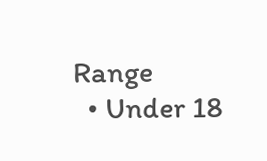Range
  • Under 18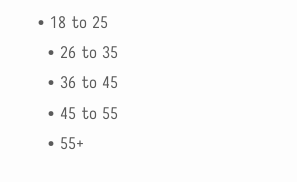• 18 to 25
  • 26 to 35
  • 36 to 45
  • 45 to 55
  • 55+